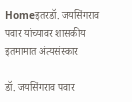Homeइतरडॉ. जयसिंगराव पवार यांच्यावर शासकीय इतमामात अंत्यसंस्कार

डॉ. जयसिंगराव पवार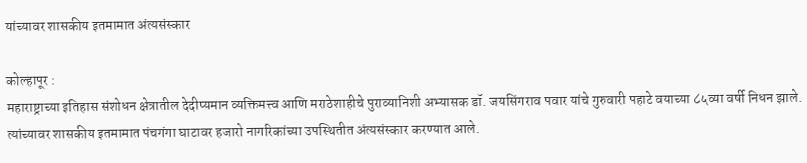यांच्यावर शासकीय इतमामात अंत्यसंस्कार

कोल्हापूर :
महाराष्ट्राच्या इतिहास संशोधन क्षेत्रातील देदीप्यमान व्यक्तिमत्त्व आणि मराठेशाहीचे पुराव्यानिशी अभ्यासक डॉ. जयसिंगराव पवार यांचे गुरुवारी पहाटे वयाच्या ८५व्या वर्षी निधन झाले. त्यांच्यावर शासकीय इतमामात पंचगंगा घाटावर हजारो नागरिकांच्या उपस्थितीत अंत्यसंस्कार करण्यात आले.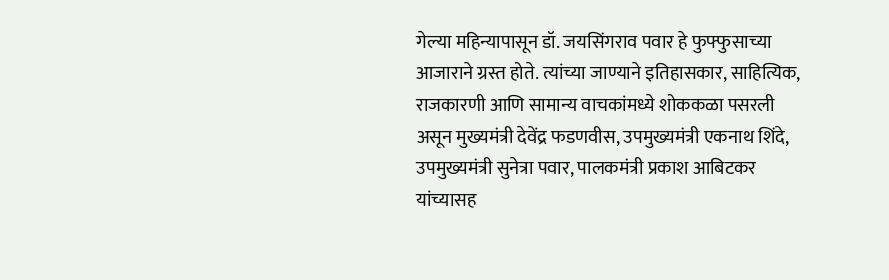गेल्या महिन्यापासून डॉ. जयसिंगराव पवार हे फुफ्फुसाच्या आजाराने ग्रस्त होते. त्यांच्या जाण्याने इतिहासकार, साहित्यिक, राजकारणी आणि सामान्य वाचकांमध्ये शोककळा पसरली असून मुख्यमंत्री देवेंद्र फडणवीस, उपमुख्यमंत्री एकनाथ शिंदे, उपमुख्यमंत्री सुनेत्रा पवार, पालकमंत्री प्रकाश आबिटकर यांच्यासह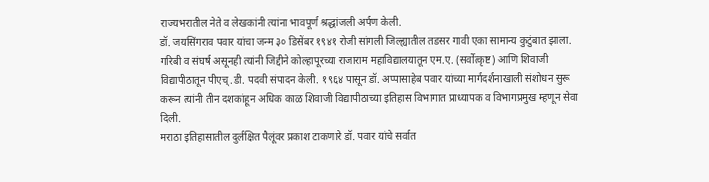राज्यभरातील नेते व लेखकांनी त्यांना भावपूर्ण श्रद्धांजली अर्पण केली.
डॉ. जयसिंगराव पवार यांचा जन्म ३० डिसेंबर १९४१ रोजी सांगली जिल्ह्यातील तडसर गावी एका सामान्य कुटुंबात झाला. गरिबी व संघर्ष असूनही त्यांनी जिद्दीने कोल्हापूरच्या राजाराम महाविद्यालयातून एम.ए. (सर्वोत्कृष्ट) आणि शिवाजी विद्यापीठातून पीएच्.डी. पदवी संपादन केली. १९६४ पासून डॉ. अप्पासाहेब पवार यांच्या मार्गदर्शनाखाली संशोधन सुरू करून त्यांनी तीन दशकांहून अधिक काळ शिवाजी विद्यापीठाच्या इतिहास विभागात प्राध्यापक व विभागप्रमुख म्हणून सेवा दिली.
मराठा इतिहासातील दुर्लक्षित पैलूंवर प्रकाश टाकणारे डॉ. पवार यांचे सर्वात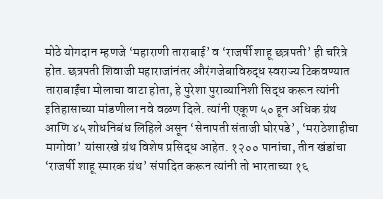मोठे योगदान म्हणजे ‘महाराणी ताराबाई’ व ‘राजर्षी शाहू छत्रपती’ ही चरित्रे होत. छत्रपती शिवाजी महाराजांनंतर औरंगजेबाविरुद्ध स्वराज्य टिकवण्यात ताराबाईंचा मोलाचा वाटा होता, हे पुरेशा पुराव्यानिशी सिद्ध करून त्यांनी इतिहासाच्या मांडणीला नवे वळण दिले. त्यांनी एकूण ५० हून अधिक ग्रंथ आणि ४५ शोधनिबंध लिहिले असून ‘सेनापती संताजी घोरपडे’, ‘मराठेशाहीचा मागोवा’ यांसारखे ग्रंथ विशेष प्रसिद्ध आहेत. १२०० पानांचा, तीन खंडांचा ‘राजर्षी शाहू स्मारक ग्रंथ’ संपादित करून त्यांनी तो भारताच्या १६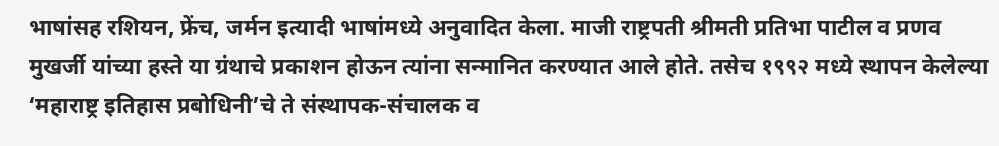भाषांसह रशियन, फ्रेंच, जर्मन इत्यादी भाषांमध्ये अनुवादित केला. माजी राष्ट्रपती श्रीमती प्रतिभा पाटील व प्रणव मुखर्जी यांच्या हस्ते या ग्रंथाचे प्रकाशन होऊन त्यांना सन्मानित करण्यात आले होते. तसेच १९९२ मध्ये स्थापन केलेल्या ‘महाराष्ट्र इतिहास प्रबोधिनी’चे ते संस्थापक-संचालक व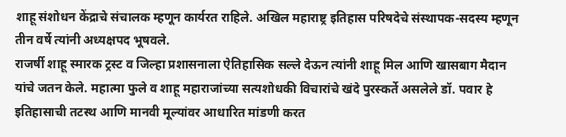शाहू संशोधन केंद्राचे संचालक म्हणून कार्यरत राहिले. अखिल महाराष्ट्र इतिहास परिषदेचे संस्थापक-सदस्य म्हणून तीन वर्षे त्यांनी अध्यक्षपद भूषवले.
राजर्षी शाहू स्मारक ट्रस्ट व जिल्हा प्रशासनाला ऐतिहासिक सल्ले देऊन त्यांनी शाहू मिल आणि खासबाग मैदान यांचे जतन केले. महात्मा फुले व शाहू महाराजांच्या सत्यशोधकी विचारांचे खंदे पुरस्कर्ते असलेले डॉ. पवार हे इतिहासाची तटस्थ आणि मानवी मूल्यांवर आधारित मांडणी करत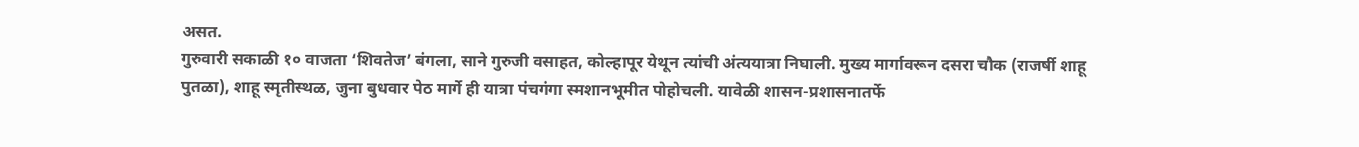असत.
गुरुवारी सकाळी १० वाजता ‘शिवतेज’ बंगला, साने गुरुजी वसाहत, कोल्हापूर येथून त्यांची अंत्ययात्रा निघाली. मुख्य मार्गावरून दसरा चौक (राजर्षी शाहू पुतळा), शाहू स्मृतीस्थळ, जुना बुधवार पेठ मार्गे ही यात्रा पंचगंगा स्मशानभूमीत पोहोचली. यावेळी शासन-प्रशासनातर्फे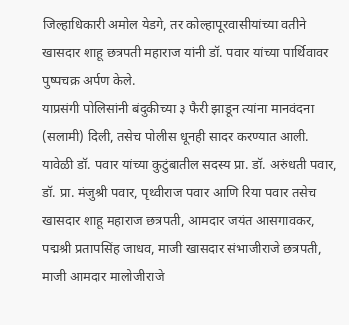जिल्हाधिकारी अमोल येडगे, तर कोल्हापूरवासीयांच्या वतीने खासदार शाहू छत्रपती महाराज यांनी डॉ. पवार यांच्या पार्थिवावर पुष्पचक्र अर्पण केले.
याप्रसंगी पोलिसांनी बंदुकीच्या ३ फैरी झाडून त्यांना मानवंदना (सलामी) दिली, तसेच पोलीस धूनही सादर करण्यात आली. यावेळी डॉ. पवार यांच्या कुटुंबातील सदस्य प्रा. डॉ. अरुंधती पवार, डॉ. प्रा. मंजुश्री पवार, पृथ्वीराज पवार आणि रिया पवार तसेच खासदार शाहू महाराज छत्रपती, आमदार जयंत आसगावकर, पद्मश्री प्रतापसिंह जाधव, माजी खासदार संभाजीराजे छत्रपती, माजी आमदार मालोजीराजे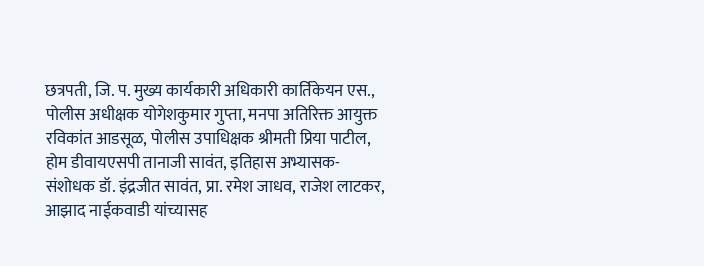छत्रपती, जि. प. मुख्य कार्यकारी अधिकारी कार्तिकेयन एस., पोलीस अधीक्षक योगेशकुमार गुप्ता, मनपा अतिरिक्त आयुक्त रविकांत आडसूळ, पोलीस उपाधिक्षक श्रीमती प्रिया पाटील, होम डीवायएसपी तानाजी सावंत, इतिहास अभ्यासक-संशोधक डॉ. इंद्रजीत सावंत, प्रा. रमेश जाधव, राजेश लाटकर, आझाद नाईकवाडी यांच्यासह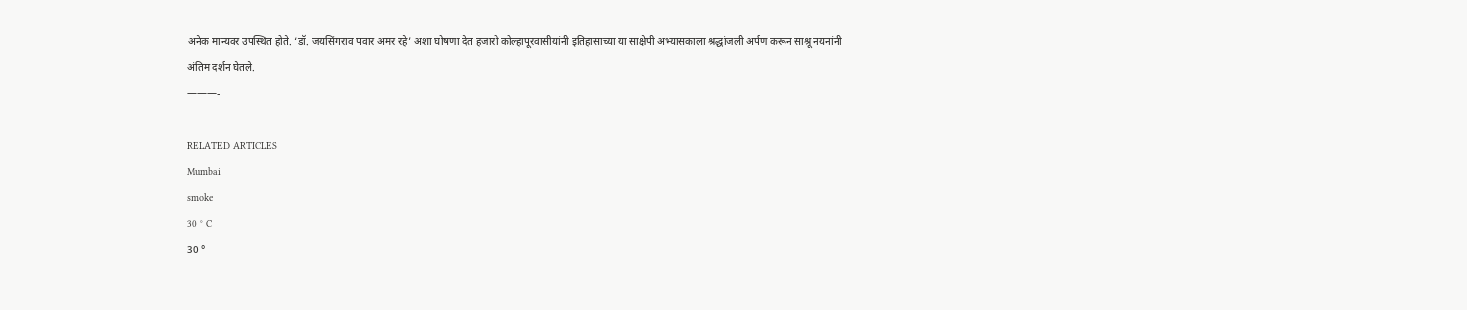अनेक मान्यवर उपस्थित होते. ‘डॉ. जयसिंगराव पवार अमर रहे’ अशा घोषणा देत हजारो कोल्हापूरवासीयांनी इतिहासाच्या या साक्षेपी अभ्यासकाला श्रद्धांजली अर्पण करून साश्रू नयनांनी अंतिम दर्शन घेतले.
———-

RELATED ARTICLES
Mumbai
smoke
30 ° C
30 °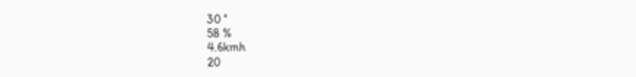30 °
58 %
4.6kmh
20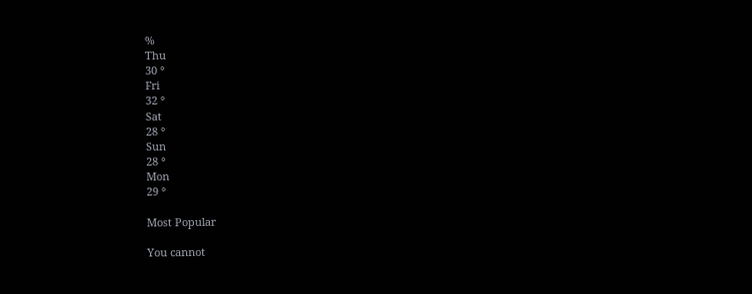%
Thu
30 °
Fri
32 °
Sat
28 °
Sun
28 °
Mon
29 °

Most Popular

You cannot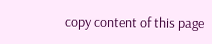copy content of this page